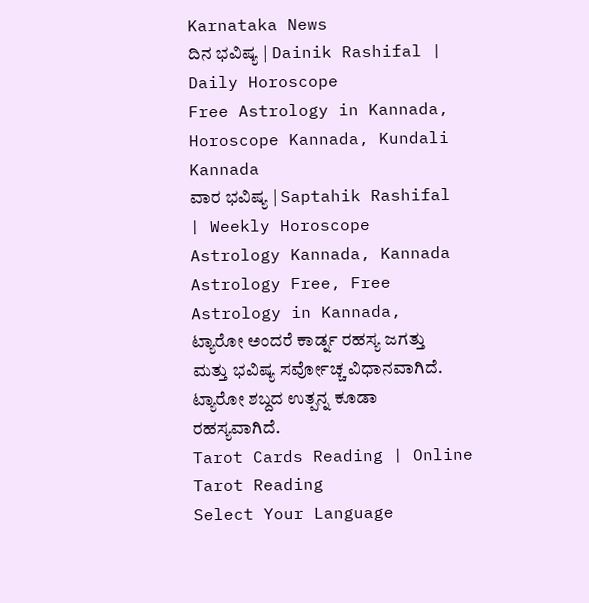Karnataka News
ದಿನ ಭವಿಷ್ಯ | Dainik Rashifal | Daily Horoscope
Free Astrology in Kannada, Horoscope Kannada, Kundali Kannada
ವಾರ ಭವಿಷ್ಯ | Saptahik Rashifal | Weekly Horoscope
Astrology Kannada, Kannada Astrology Free, Free Astrology in Kannada,
ಟ್ಯಾರೋ ಅಂದರೆ ಕಾರ್ಡ್ನ ರಹಸ್ಯ ಜಗತ್ತು ಮತ್ತು ಭವಿಷ್ಯ ಸರ್ವೋಚ್ಚ ವಿಧಾನವಾಗಿದೆ. ಟ್ಯಾರೋ ಶಬ್ದದ ಉತ್ಪನ್ನ ಕೂಡಾ ರಹಸ್ಯವಾಗಿದೆ.
Tarot Cards Reading | Online Tarot Reading
Select Your Language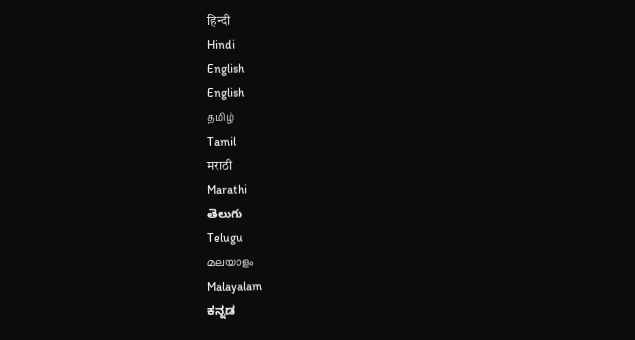हिन्दी
Hindi
English
English
தமிழ்
Tamil
मराठी
Marathi
తెలుగు
Telugu
മലയാളം
Malayalam
ಕನ್ನಡ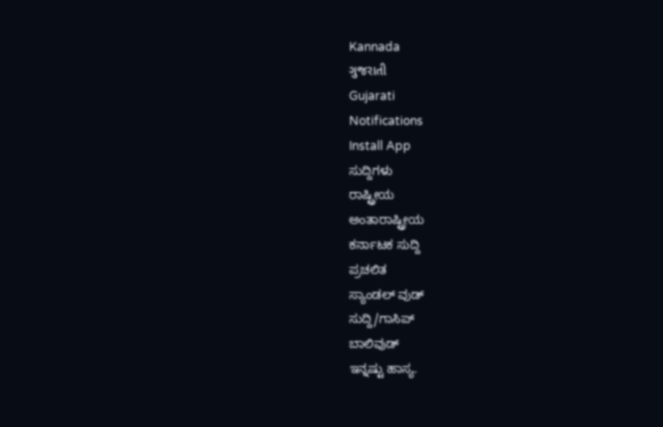Kannada
ગુજરાતી
Gujarati
Notifications
Install App
ಸುದ್ದಿಗಳು
ರಾಷ್ಟ್ರೀಯ
ಅಂತಾರಾಷ್ಟ್ರೀಯ
ಕರ್ನಾಟಕ ಸುದ್ದಿ
ಪ್ರಚಲಿತ
ಸ್ಯಾಂಡಲ್ ವುಡ್
ಸುದ್ದಿ/ಗಾಸಿಪ್
ಬಾಲಿವುಡ್
ಇನ್ನಷ್ಟು ಹಾಸ್ಯ.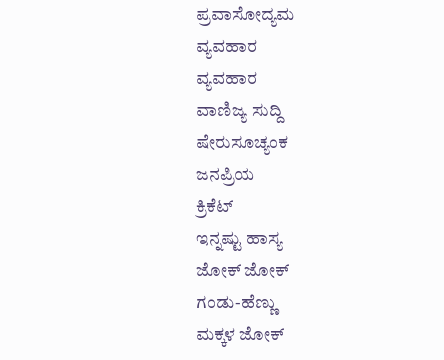ಪ್ರವಾಸೋದ್ಯಮ
ವ್ಯವಹಾರ
ವ್ಯವಹಾರ
ವಾಣಿಜ್ಯ ಸುದ್ದಿ
ಷೇರುಸೂಚ್ಯಂಕ
ಜನಪ್ರಿಯ
ಕ್ರಿಕೆಟ್
ಇನ್ನಷ್ಟು ಹಾಸ್ಯ
ಜೋಕ್ ಜೋಕ್
ಗಂಡು-ಹೆಣ್ಣು
ಮಕ್ಕಳ ಜೋಕ್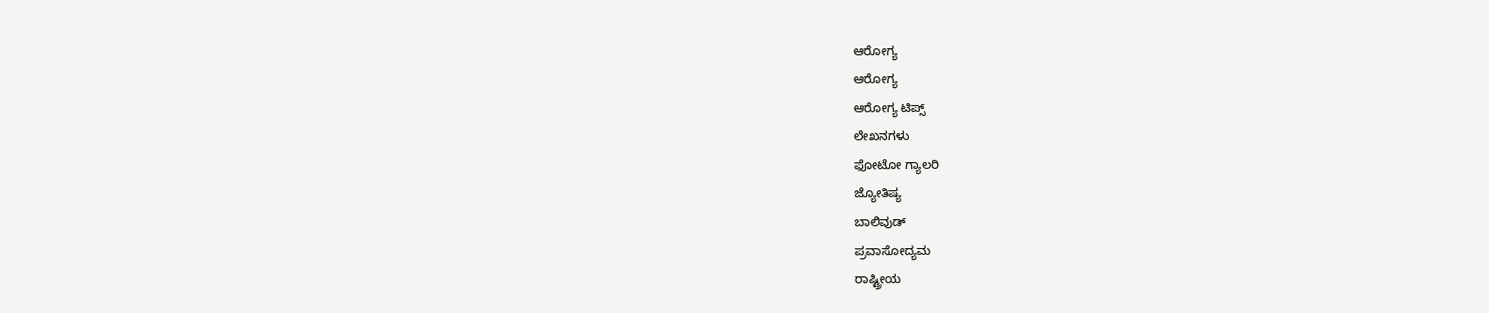ಆರೋಗ್ಯ
ಆರೋಗ್ಯ
ಆರೋಗ್ಯ ಟಿಪ್ಸ್
ಲೇಖನಗಳು
ಫೋಟೋ ಗ್ಯಾಲರಿ
ಜ್ಯೋತಿಷ್ಯ
ಬಾಲಿವುಡ್
ಪ್ರವಾಸೋದ್ಯಮ
ರಾಷ್ಟ್ರೀಯ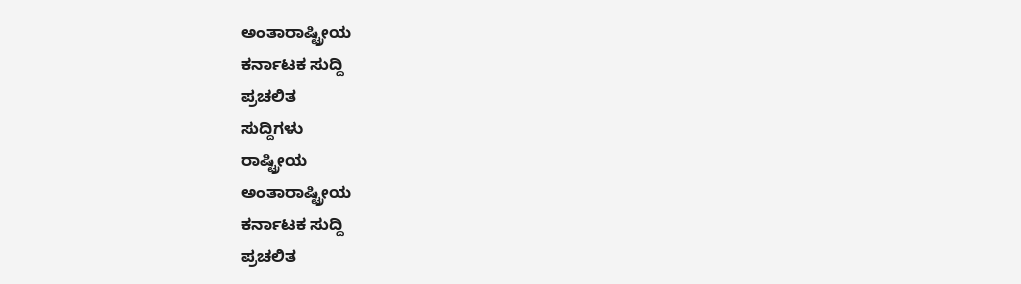ಅಂತಾರಾಷ್ಟ್ರೀಯ
ಕರ್ನಾಟಕ ಸುದ್ದಿ
ಪ್ರಚಲಿತ
ಸುದ್ದಿಗಳು
ರಾಷ್ಟ್ರೀಯ
ಅಂತಾರಾಷ್ಟ್ರೀಯ
ಕರ್ನಾಟಕ ಸುದ್ದಿ
ಪ್ರಚಲಿತ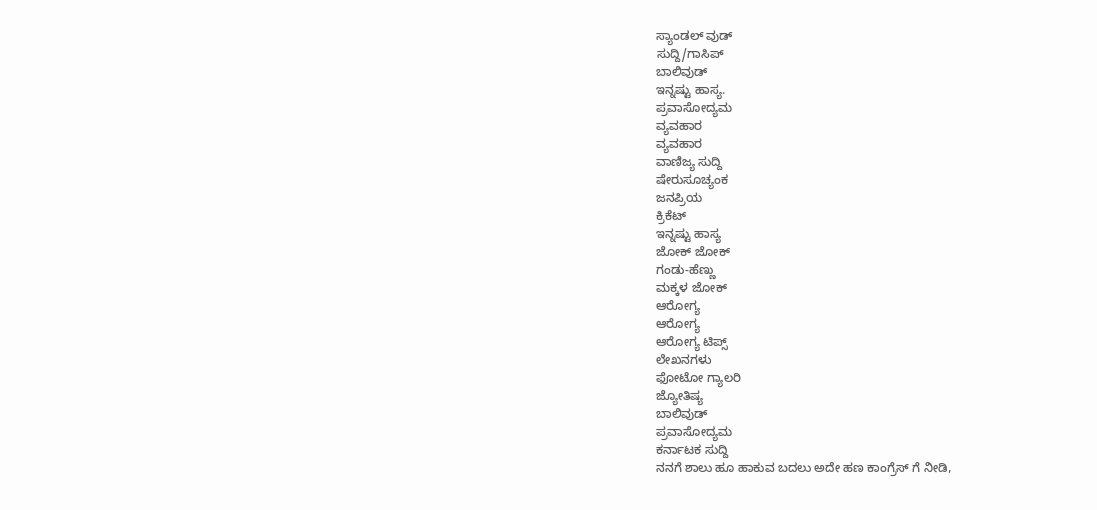ಸ್ಯಾಂಡಲ್ ವುಡ್
ಸುದ್ದಿ/ಗಾಸಿಪ್
ಬಾಲಿವುಡ್
ಇನ್ನಷ್ಟು ಹಾಸ್ಯ.
ಪ್ರವಾಸೋದ್ಯಮ
ವ್ಯವಹಾರ
ವ್ಯವಹಾರ
ವಾಣಿಜ್ಯ ಸುದ್ದಿ
ಷೇರುಸೂಚ್ಯಂಕ
ಜನಪ್ರಿಯ
ಕ್ರಿಕೆಟ್
ಇನ್ನಷ್ಟು ಹಾಸ್ಯ
ಜೋಕ್ ಜೋಕ್
ಗಂಡು-ಹೆಣ್ಣು
ಮಕ್ಕಳ ಜೋಕ್
ಆರೋಗ್ಯ
ಆರೋಗ್ಯ
ಆರೋಗ್ಯ ಟಿಪ್ಸ್
ಲೇಖನಗಳು
ಫೋಟೋ ಗ್ಯಾಲರಿ
ಜ್ಯೋತಿಷ್ಯ
ಬಾಲಿವುಡ್
ಪ್ರವಾಸೋದ್ಯಮ
ಕರ್ನಾಟಕ ಸುದ್ದಿ
ನನಗೆ ಶಾಲು ಹೂ ಹಾಕುವ ಬದಲು ಅದೇ ಹಣ ಕಾಂಗ್ರೆಸ್ ಗೆ ನೀಡಿ,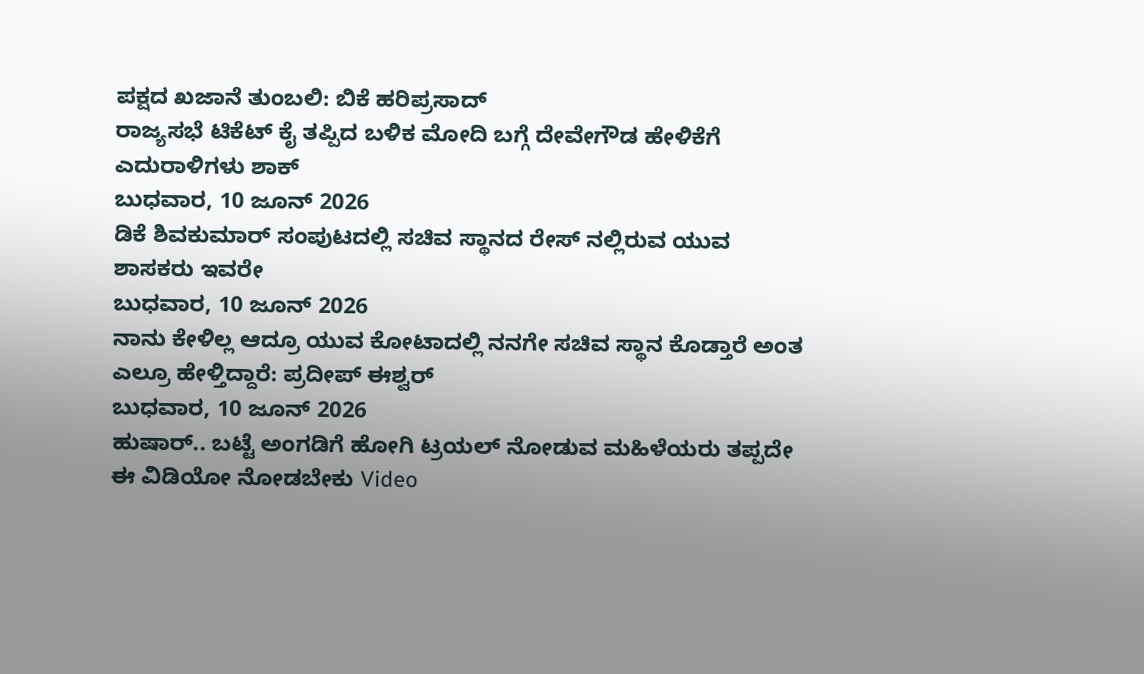ಪಕ್ಷದ ಖಜಾನೆ ತುಂಬಲಿ: ಬಿಕೆ ಹರಿಪ್ರಸಾದ್
ರಾಜ್ಯಸಭೆ ಟಿಕೆಟ್ ಕೈ ತಪ್ಪಿದ ಬಳಿಕ ಮೋದಿ ಬಗ್ಗೆ ದೇವೇಗೌಡ ಹೇಳಿಕೆಗೆ ಎದುರಾಳಿಗಳು ಶಾಕ್
ಬುಧವಾರ, 10 ಜೂನ್ 2026
ಡಿಕೆ ಶಿವಕುಮಾರ್ ಸಂಪುಟದಲ್ಲಿ ಸಚಿವ ಸ್ಥಾನದ ರೇಸ್ ನಲ್ಲಿರುವ ಯುವ ಶಾಸಕರು ಇವರೇ
ಬುಧವಾರ, 10 ಜೂನ್ 2026
ನಾನು ಕೇಳಿಲ್ಲ ಆದ್ರೂ ಯುವ ಕೋಟಾದಲ್ಲಿ ನನಗೇ ಸಚಿವ ಸ್ಥಾನ ಕೊಡ್ತಾರೆ ಅಂತ ಎಲ್ರೂ ಹೇಳ್ತಿದ್ದಾರೆ: ಪ್ರದೀಪ್ ಈಶ್ವರ್
ಬುಧವಾರ, 10 ಜೂನ್ 2026
ಹುಷಾರ್.. ಬಟ್ಟೆ ಅಂಗಡಿಗೆ ಹೋಗಿ ಟ್ರಯಲ್ ನೋಡುವ ಮಹಿಳೆಯರು ತಪ್ಪದೇ ಈ ವಿಡಿಯೋ ನೋಡಬೇಕು Video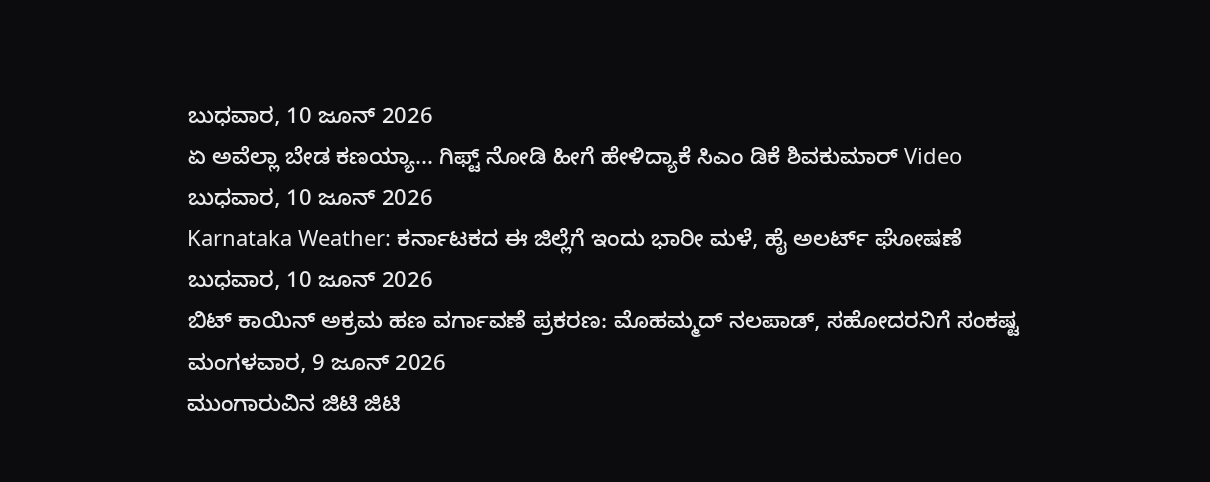ಬುಧವಾರ, 10 ಜೂನ್ 2026
ಏ ಅವೆಲ್ಲಾ ಬೇಡ ಕಣಯ್ಯಾ... ಗಿಫ್ಟ್ ನೋಡಿ ಹೀಗೆ ಹೇಳಿದ್ಯಾಕೆ ಸಿಎಂ ಡಿಕೆ ಶಿವಕುಮಾರ್ Video
ಬುಧವಾರ, 10 ಜೂನ್ 2026
Karnataka Weather: ಕರ್ನಾಟಕದ ಈ ಜಿಲ್ಲೆಗೆ ಇಂದು ಭಾರೀ ಮಳೆ, ಹೈ ಅಲರ್ಟ್ ಘೋಷಣೆ
ಬುಧವಾರ, 10 ಜೂನ್ 2026
ಬಿಟ್ ಕಾಯಿನ್ ಅಕ್ರಮ ಹಣ ವರ್ಗಾವಣೆ ಪ್ರಕರಣ: ಮೊಹಮ್ಮದ್ ನಲಪಾಡ್, ಸಹೋದರನಿಗೆ ಸಂಕಷ್ಟ
ಮಂಗಳವಾರ, 9 ಜೂನ್ 2026
ಮುಂಗಾರುವಿನ ಜಿಟಿ ಜಿಟಿ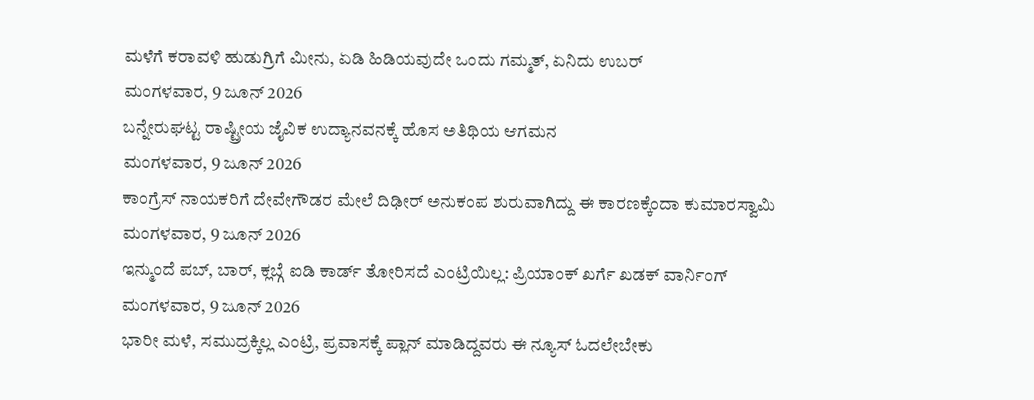ಮಳೆಗೆ ಕರಾವಳಿ ಹುಡುಗ್ರಿಗೆ ಮೀನು, ಏಡಿ ಹಿಡಿಯವುದೇ ಒಂದು ಗಮ್ಮತ್, ಏನಿದು ಉಬರ್
ಮಂಗಳವಾರ, 9 ಜೂನ್ 2026
ಬನ್ನೇರುಘಟ್ಟ ರಾಷ್ಟ್ರೀಯ ಜೈವಿಕ ಉದ್ಯಾನವನಕ್ಕೆ ಹೊಸ ಅತಿಥಿಯ ಆಗಮನ
ಮಂಗಳವಾರ, 9 ಜೂನ್ 2026
ಕಾಂಗ್ರೆಸ್ ನಾಯಕರಿಗೆ ದೇವೇಗೌಡರ ಮೇಲೆ ದಿಢೀರ್ ಅನುಕಂಪ ಶುರುವಾಗಿದ್ದು ಈ ಕಾರಣಕ್ಕೆಂದಾ ಕುಮಾರಸ್ವಾಮಿ
ಮಂಗಳವಾರ, 9 ಜೂನ್ 2026
ಇನ್ಮುಂದೆ ಪಬ್, ಬಾರ್, ಕ್ಲಬ್ಗೆ ಐಡಿ ಕಾರ್ಡ್ ತೋರಿಸದೆ ಎಂಟ್ರಿಯಿಲ್ಲ: ಪ್ರಿಯಾಂಕ್ ಖರ್ಗೆ ಖಡಕ್ ವಾರ್ನಿಂಗ್
ಮಂಗಳವಾರ, 9 ಜೂನ್ 2026
ಭಾರೀ ಮಳೆ, ಸಮುದ್ರಕ್ಕಿಲ್ಲ ಎಂಟ್ರಿ, ಪ್ರವಾಸಕ್ಕೆ ಪ್ಲಾನ್ ಮಾಡಿದ್ದವರು ಈ ನ್ಯೂಸ್ ಓದಲೇಬೇಕು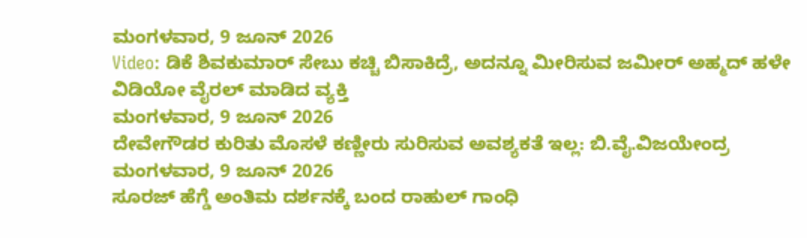ಮಂಗಳವಾರ, 9 ಜೂನ್ 2026
Video: ಡಿಕೆ ಶಿವಕುಮಾರ್ ಸೇಬು ಕಚ್ಚಿ ಬಿಸಾಕಿದ್ರೆ, ಅದನ್ನೂ ಮೀರಿಸುವ ಜಮೀರ್ ಅಹ್ಮದ್ ಹಳೇ ವಿಡಿಯೋ ವೈರಲ್ ಮಾಡಿದ ವ್ಯಕ್ತಿ
ಮಂಗಳವಾರ, 9 ಜೂನ್ 2026
ದೇವೇಗೌಡರ ಕುರಿತು ಮೊಸಳೆ ಕಣ್ಣೀರು ಸುರಿಸುವ ಅವಶ್ಯಕತೆ ಇಲ್ಲ: ಬಿ.ವೈ.ವಿಜಯೇಂದ್ರ
ಮಂಗಳವಾರ, 9 ಜೂನ್ 2026
ಸೂರಜ್ ಹೆಗ್ಡೆ ಅಂತಿಮ ದರ್ಶನಕ್ಕೆ ಬಂದ ರಾಹುಲ್ ಗಾಂಧಿ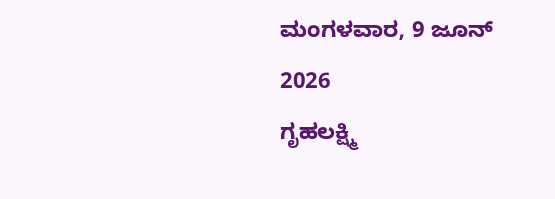ಮಂಗಳವಾರ, 9 ಜೂನ್ 2026
ಗೃಹಲಕ್ಷ್ಮಿ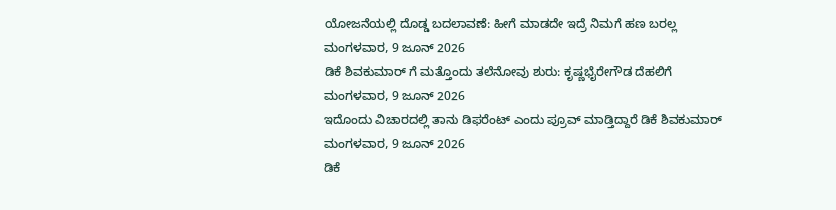ಯೋಜನೆಯಲ್ಲಿ ದೊಡ್ಡ ಬದಲಾವಣೆ: ಹೀಗೆ ಮಾಡದೇ ಇದ್ರೆ ನಿಮಗೆ ಹಣ ಬರಲ್ಲ
ಮಂಗಳವಾರ, 9 ಜೂನ್ 2026
ಡಿಕೆ ಶಿವಕುಮಾರ್ ಗೆ ಮತ್ತೊಂದು ತಲೆನೋವು ಶುರು: ಕೃಷ್ಣಭೈರೇಗೌಡ ದೆಹಲಿಗೆ
ಮಂಗಳವಾರ, 9 ಜೂನ್ 2026
ಇದೊಂದು ವಿಚಾರದಲ್ಲಿ ತಾನು ಡಿಫರೆಂಟ್ ಎಂದು ಪ್ರೂವ್ ಮಾಡ್ತಿದ್ದಾರೆ ಡಿಕೆ ಶಿವಕುಮಾರ್
ಮಂಗಳವಾರ, 9 ಜೂನ್ 2026
ಡಿಕೆ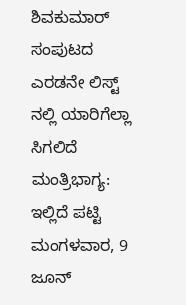ಶಿವಕುಮಾರ್ ಸಂಪುಟದ ಎರಡನೇ ಲಿಸ್ಟ್ ನಲ್ಲಿ ಯಾರಿಗೆಲ್ಲಾ ಸಿಗಲಿದೆ ಮಂತ್ರಿಭಾಗ್ಯ: ಇಲ್ಲಿದೆ ಪಟ್ಟಿ
ಮಂಗಳವಾರ, 9 ಜೂನ್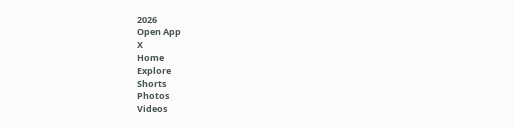2026
Open App
X
Home
Explore
Shorts
Photos
Videos